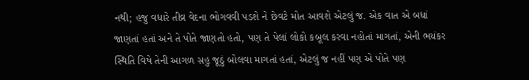નથી; હજુ વધારે તીવ્ર વેદના ભોગવવી પડશે ને છેવટે મોત આવશે એટલું જ. એક વાત એ બધાં જાણતાં હતાં અને તે પોતે જાણતો હતો, પણ તે પેલાં લોકો કબૂલ કરવા નહોતાં માગતાં, એની ભયંકર સ્થિતિ વિષે તેની આગળ સહુ જૂઠું બોલવા માગતાં હતાં, એટલું જ નહીં પણ એ પોતે પણ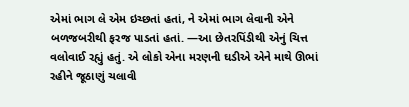એમાં ભાગ લે એમ ઇચ્છતાં હતાં, ને એમાં ભાગ લેવાની એને બળજબરીથી ફરજ પાડતાં હતાં. —આ છેતરપિંડીથી એનું ચિત્ત વલોવાઈ રહ્યું હતું. એ લોકો એના મરણની ઘડીએ એને માથે ઊભાં રહીને જૂઠાણું ચલાવી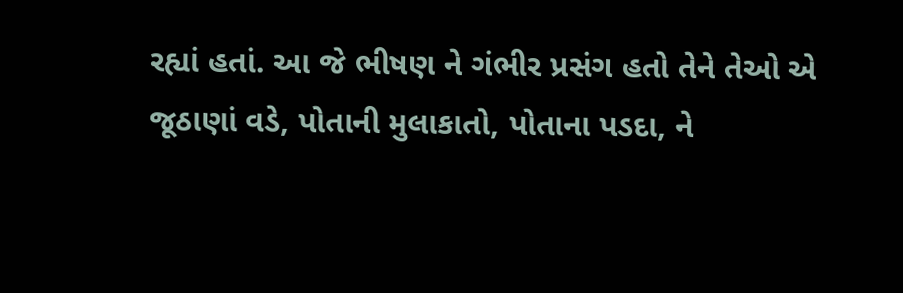રહ્યાં હતાં. આ જે ભીષણ ને ગંભીર પ્રસંગ હતો તેને તેઓ એ જૂઠાણાં વડે, પોતાની મુલાકાતો, પોતાના પડદા, ને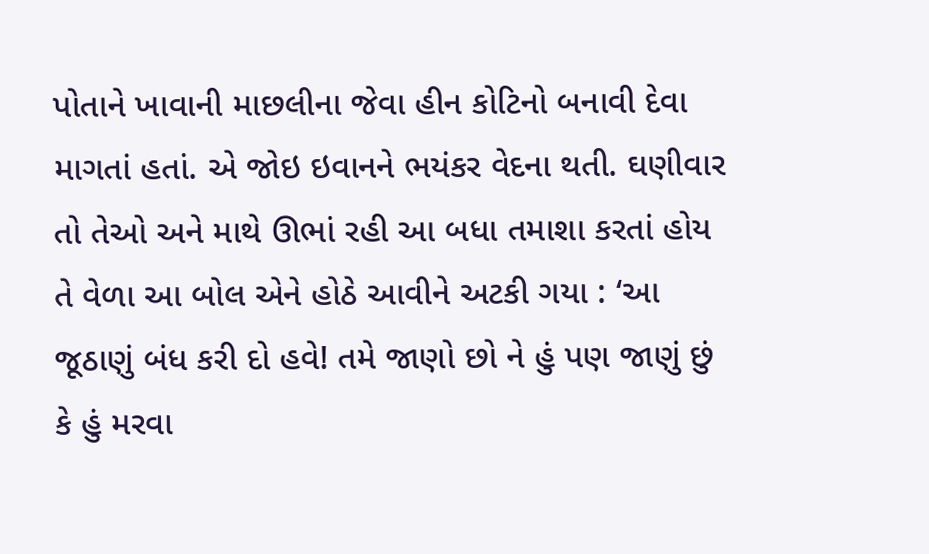પોતાને ખાવાની માછલીના જેવા હીન કોટિનો બનાવી દેવા માગતાં હતાં. એ જોઇ ઇવાનને ભયંકર વેદના થતી. ઘણીવાર તો તેઓ અને માથે ઊભાં રહી આ બધા તમાશા કરતાં હોય તે વેળા આ બોલ એને હોઠે આવીને અટકી ગયા : ‘આ જૂઠાણું બંધ કરી દો હવે! તમે જાણો છો ને હું પણ જાણું છું કે હું મરવા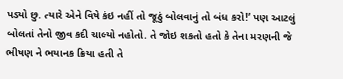પડ્યો છુ. ત્યારે એને વિષે કંઇ નહીં તો જૂઠું બોલવાનું તો બંધ કરો!’ પણ આટલું બોલતાં તેનો જીવ કદી ચાલ્યો નહોતો. તે જોઇ શકતો હતો કે તેના મરણની જે ભીષણ ને ભયાનક ક્રિયા હતી તે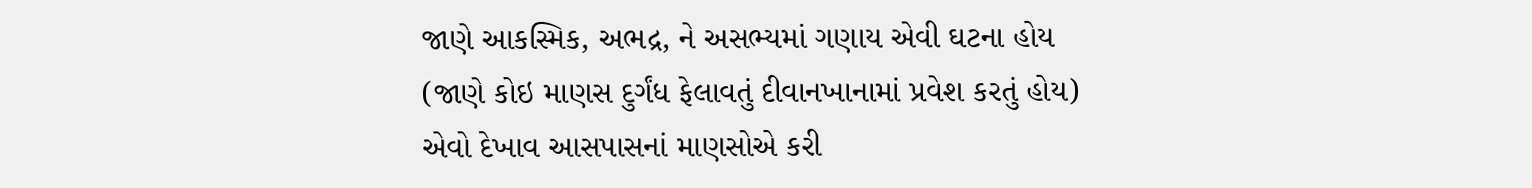જાણે આકસ્મિક, અભદ્ર, ને અસભ્યમાં ગણાય એવી ઘટના હોય (જાણે કોઇ માણસ દુર્ગંધ ફેલાવતું દીવાનખાનામાં પ્રવેશ કરતું હોય) એવો દેખાવ આસપાસનાં માણસોએ કરી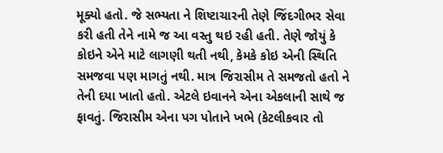મૂક્યો હતો. જે સભ્યતા ને શિષ્ટાચારની તેણે જિંદગીભર સેવા કરી હતી તેને નામે જ આ વસ્તુ થઇ રહી હતી. તેણે જોયું કે કોઇને એને માટે લાગણી થતી નથી, કેમકે કોઇ એની સ્થિતિ સમજવા પણ માગતું નથી. માત્ર જિરાસીમ તે સમજતો હતો ને તેની દયા ખાતો હતો. એટલે ઇવાનને એના એકલાની સાથે જ ફાવતું. જિરાસીમ એના પગ પોતાને ખભે (કેટલીકવાર તો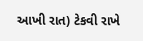આખી રાત) ટેકવી રાખે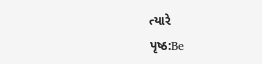ત્યારે
પૃષ્ઠ:Be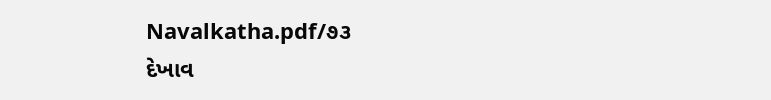Navalkatha.pdf/૭૩
દેખાવ